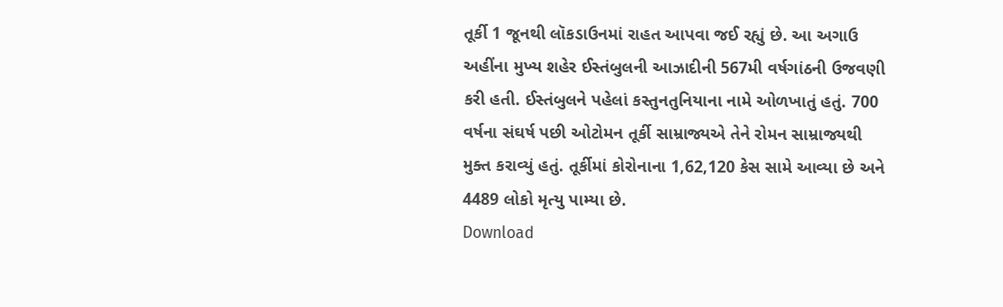તૂર્કી 1 જૂનથી લૉકડાઉનમાં રાહત આપવા જઈ રહ્યું છે. આ અગાઉ અહીંના મુખ્ય શહેર ઈસ્તંબુલની આઝાદીની 567મી વર્ષગાંઠની ઉજવણી કરી હતી. ઈસ્તંબુલને પહેલાં કસ્તુનતુનિયાના નામે ઓળખાતું હતું. 700 વર્ષના સંઘર્ષ પછી ઓટોમન તૂર્કી સામ્રાજ્યએ તેને રોમન સામ્રાજ્યથી મુક્ત કરાવ્યું હતું. તૂર્કીમાં કોરોનાના 1,62,120 કેસ સામે આવ્યા છે અને 4489 લોકો મૃત્યુ પામ્યા છે.
Download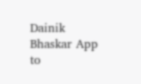Dainik Bhaskar App to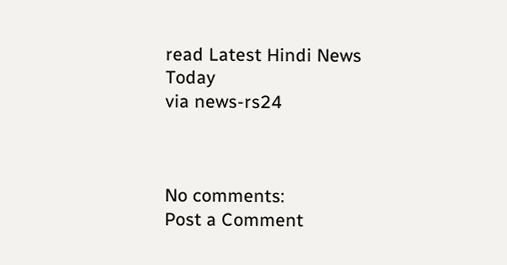read Latest Hindi News Today
via news-rs24



No comments:
Post a Comment